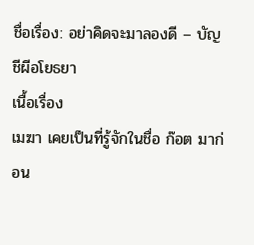ชื่อเรื่อง: อย่าคิดจะมาลองดี – บัญชีผีอโยธยา
เนื้อเรื่อง
เมฆา เคยเป็นที่รู้จักในชื่อ ก๊อต มาก่อน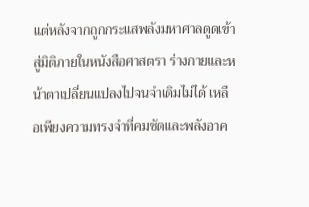แต่หลังจากถูกกระแสพลังมหาศาลดูดเข้าสู่มิติภายในหนังสือศาสตรา ร่างกายและหน้าตาเปลี่ยนแปลงไปจนจำเดิมไม่ได้ เหลือเพียงความทรงจำที่คมชัดและพลังอาค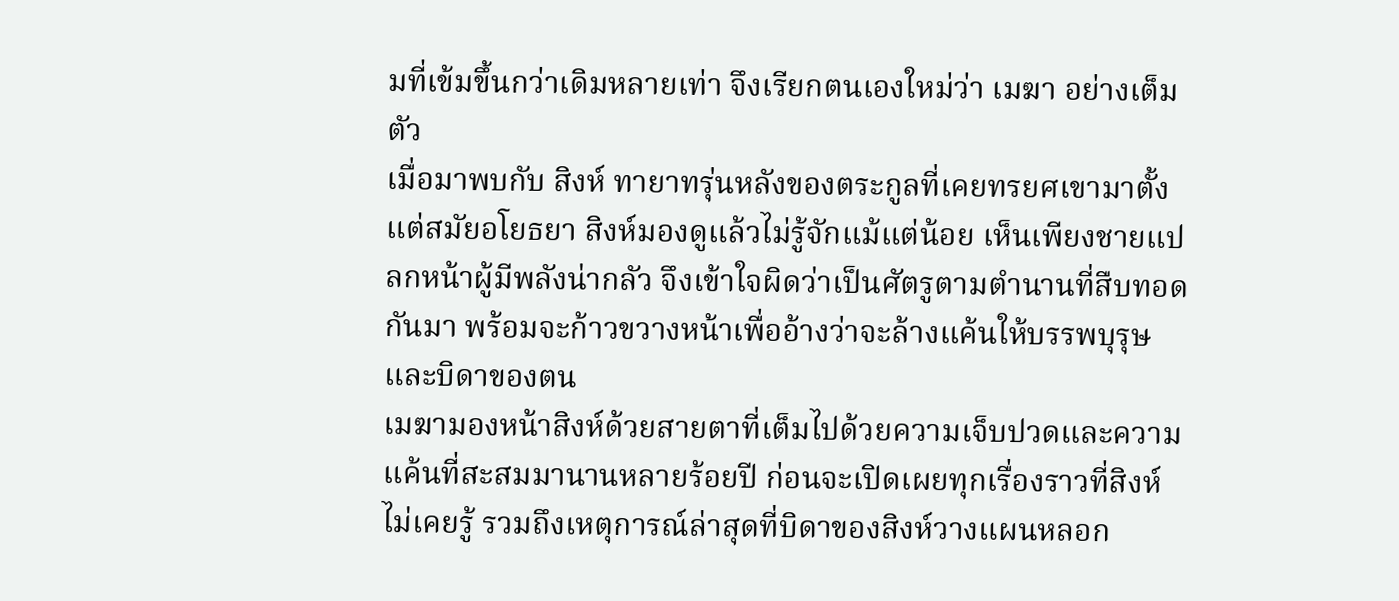มที่เข้มขึ้นกว่าเดิมหลายเท่า จึงเรียกตนเองใหม่ว่า เมฆา อย่างเต็มตัว
เมื่อมาพบกับ สิงห์ ทายาทรุ่นหลังของตระกูลที่เคยทรยศเขามาตั้งแต่สมัยอโยธยา สิงห์มองดูแล้วไม่รู้จักแม้แต่น้อย เห็นเพียงชายแปลกหน้าผู้มีพลังน่ากลัว จึงเข้าใจผิดว่าเป็นศัตรูตามตำนานที่สืบทอดกันมา พร้อมจะก้าวขวางหน้าเพื่ออ้างว่าจะล้างแค้นให้บรรพบุรุษและบิดาของตน
เมฆามองหน้าสิงห์ด้วยสายตาที่เต็มไปด้วยความเจ็บปวดและความแค้นที่สะสมมานานหลายร้อยปี ก่อนจะเปิดเผยทุกเรื่องราวที่สิงห์ไม่เคยรู้ รวมถึงเหตุการณ์ล่าสุดที่บิดาของสิงห์วางแผนหลอก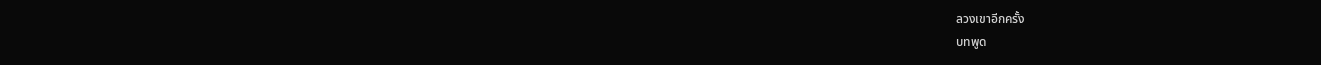ลวงเขาอีกครั้ง
บทพูด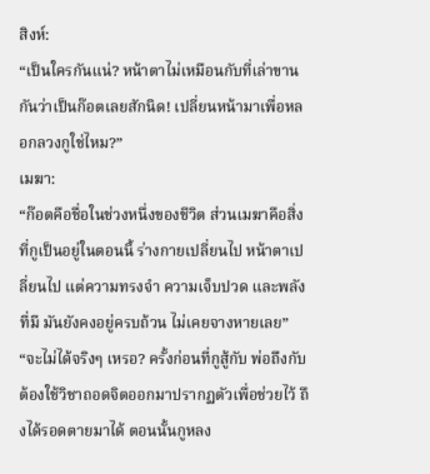สิงห์:
“เป็นใครกันแน่? หน้าตาไม่เหมือนกับที่เล่าขานกันว่าเป็นก๊อตเลยสักนิด! เปลี่ยนหน้ามาเพื่อหลอกลวงกูใช่ไหม?”
เมฆา:
“ก๊อตคือชื่อในช่วงหนึ่งของชีวิต ส่วนเมฆาคือสิ่งที่กูเป็นอยู่ในตอนนี้ ร่างกายเปลี่ยนไป หน้าตาเปลี่ยนไป แต่ความทรงจำ ความเจ็บปวด และพลังที่มี มันยังคงอยู่ครบถ้วน ไม่เคยจางหายเลย”
“จะไม่ได้จริงๆ เหรอ? ครั้งก่อนที่กูสู้กับ พ่อถึงกับต้องใช้วิชาถอดจิตออกมาปรากฏตัวเพื่อช่วยไว้ ถึงได้รอดตายมาได้ ตอนนั้นกูหลง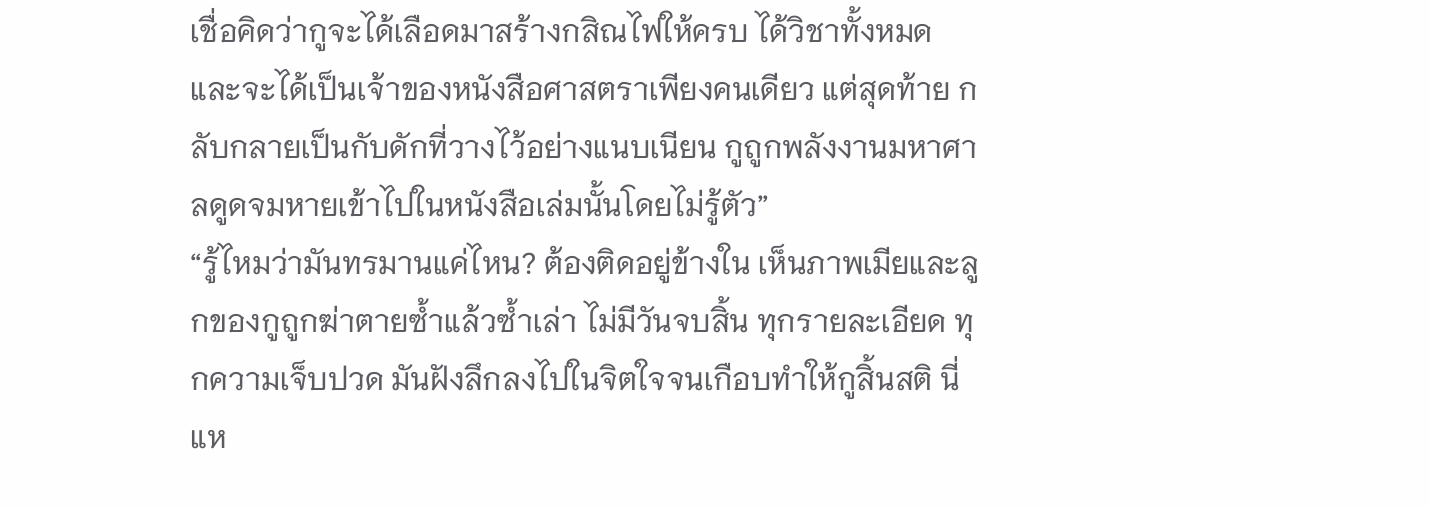เชื่อคิดว่ากูจะได้เลือดมาสร้างกสิณไฟให้ครบ ได้วิชาทั้งหมด และจะได้เป็นเจ้าของหนังสือศาสตราเพียงคนเดียว แต่สุดท้าย กลับกลายเป็นกับดักที่วางไว้อย่างแนบเนียน กูถูกพลังงานมหาศาลดูดจมหายเข้าไปในหนังสือเล่มนั้นโดยไม่รู้ตัว”
“รู้ไหมว่ามันทรมานแค่ไหน? ต้องติดอยู่ข้างใน เห็นภาพเมียและลูกของกูถูกฆ่าตายซ้ำแล้วซ้ำเล่า ไม่มีวันจบสิ้น ทุกรายละเอียด ทุกความเจ็บปวด มันฝังลึกลงไปในจิตใจจนเกือบทำให้กูสิ้นสติ นี่แห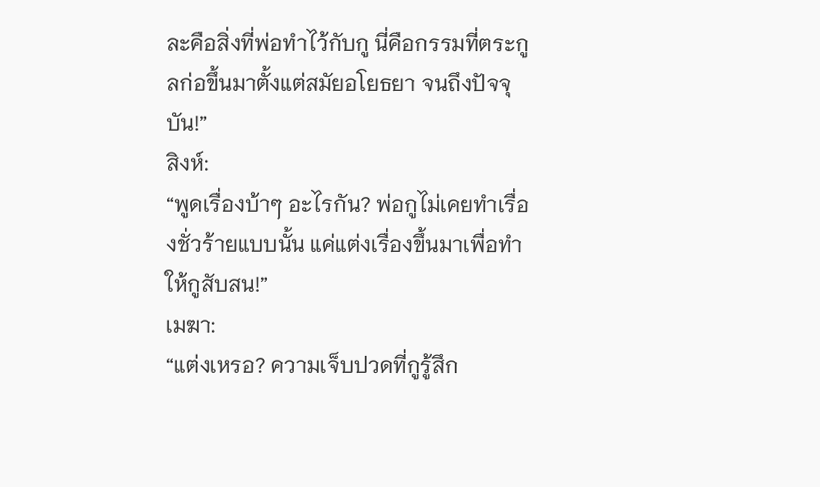ละคือสิ่งที่พ่อทำไว้กับกู นี่คือกรรมที่ตระกูลก่อขึ้นมาตั้งแต่สมัยอโยธยา จนถึงปัจจุบัน!”
สิงห์:
“พูดเรื่องบ้าๆ อะไรกัน? พ่อกูไม่เคยทำเรื่องชั่วร้ายแบบนั้น แค่แต่งเรื่องขึ้นมาเพื่อทำให้กูสับสน!”
เมฆา:
“แต่งเหรอ? ความเจ็บปวดที่กูรู้สึก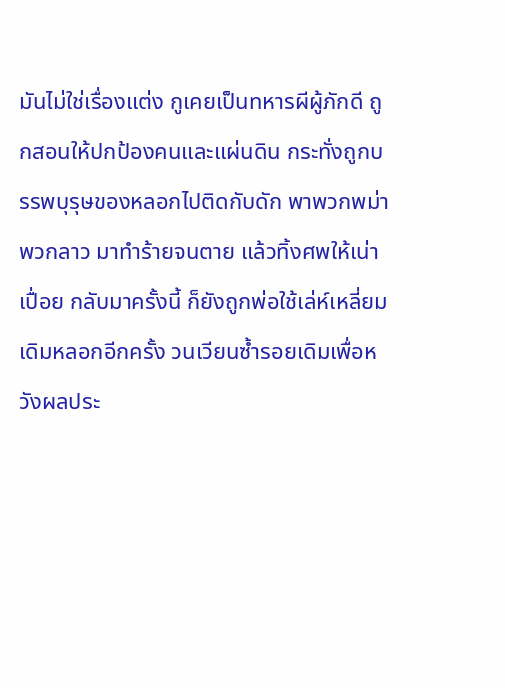มันไม่ใช่เรื่องแต่ง กูเคยเป็นทหารผีผู้ภักดี ถูกสอนให้ปกป้องคนและแผ่นดิน กระทั่งถูกบรรพบุรุษของหลอกไปติดกับดัก พาพวกพม่า พวกลาว มาทำร้ายจนตาย แล้วทิ้งศพให้เน่าเปื่อย กลับมาครั้งนี้ ก็ยังถูกพ่อใช้เล่ห์เหลี่ยมเดิมหลอกอีกครั้ง วนเวียนซ้ำรอยเดิมเพื่อหวังผลประ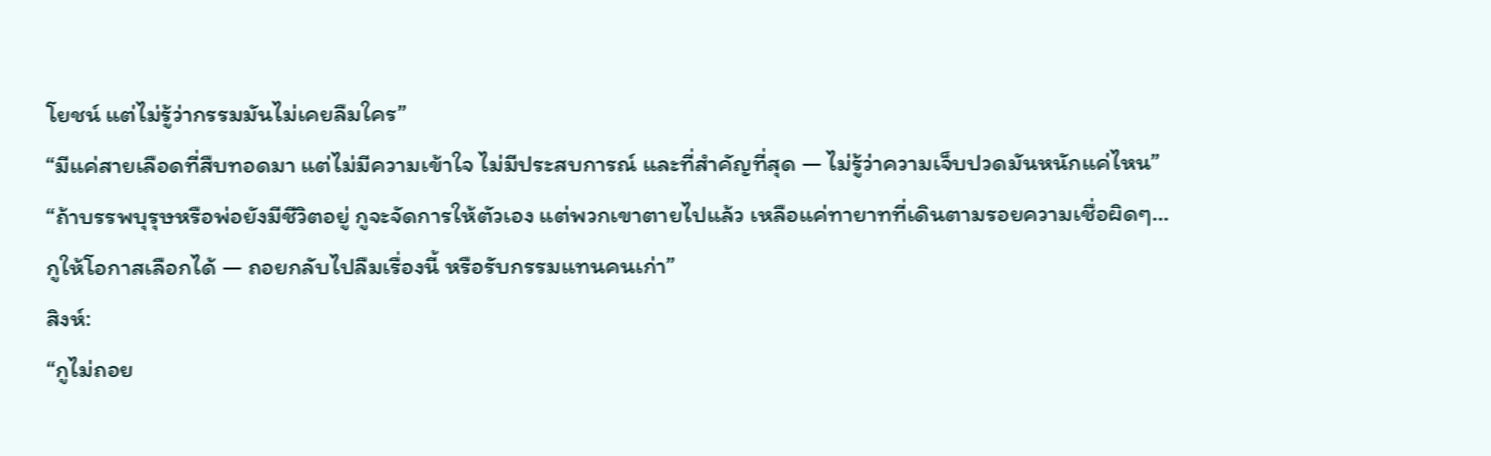โยชน์ แต่ไม่รู้ว่ากรรมมันไม่เคยลืมใคร”
“มีแค่สายเลือดที่สืบทอดมา แต่ไม่มีความเข้าใจ ไม่มีประสบการณ์ และที่สำคัญที่สุด — ไม่รู้ว่าความเจ็บปวดมันหนักแค่ไหน”
“ถ้าบรรพบุรุษหรือพ่อยังมีชีวิตอยู่ กูจะจัดการให้ตัวเอง แต่พวกเขาตายไปแล้ว เหลือแค่ทายาทที่เดินตามรอยความเชื่อผิดๆ… กูให้โอกาสเลือกได้ — ถอยกลับไปลืมเรื่องนี้ หรือรับกรรมแทนคนเก่า”
สิงห์:
“กูไม่ถอย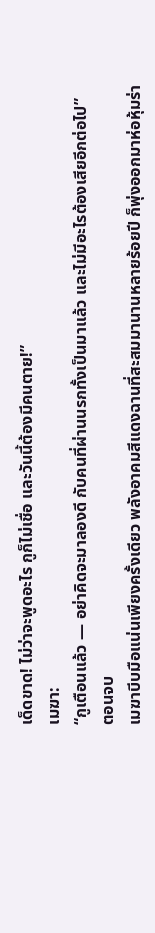เด็ดขาด! ไม่ว่าจะพูดอะไร กูก็ไม่เชื่อ และวันนี้ต้องมีคนตาย!”
เมฆา:
“กูเตือนแล้ว — อย่าคิดจะมาลองดี กับคนที่ผ่านนรกทั้งเป็นมาแล้ว และไม่มีอะไรต้องเสียอีกต่อไป”
ตอนจบ
เมฆาบีบมือแน่นเพียงครั้งเดียว พลังอาคมสีแดงฉานที่สะสมมานานหลายร้อยปี ก็พุ่งออกมาห่อหุ้มร่า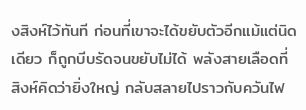งสิงห์ไว้ทันที ก่อนที่เขาจะได้ขยับตัวอีกแม้แต่นิดเดียว ก็ถูกบีบรัดจนขยับไม่ได้ พลังสายเลือดที่สิงห์คิดว่ายิ่งใหญ่ กลับสลายไปราวกับควันไฟ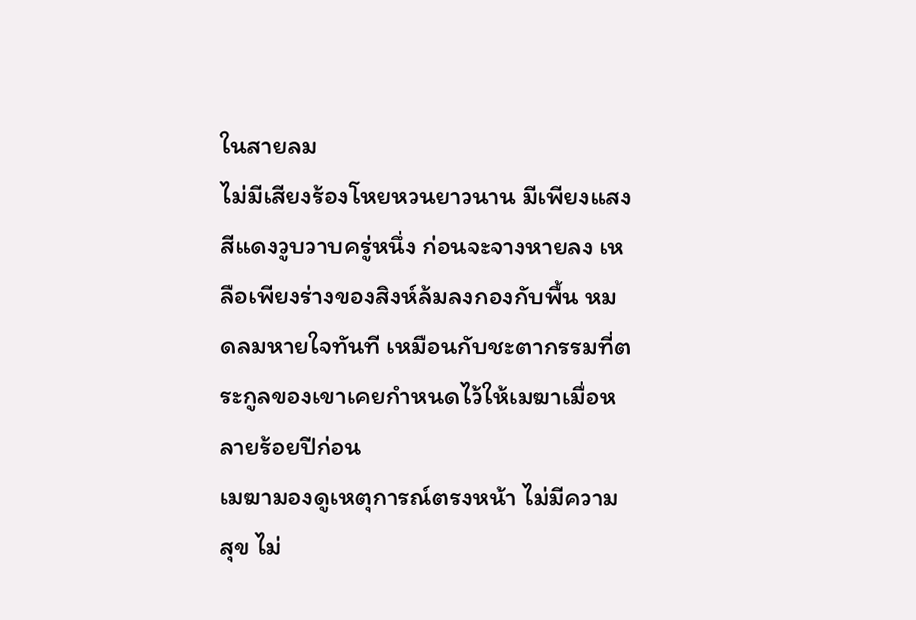ในสายลม
ไม่มีเสียงร้องโหยหวนยาวนาน มีเพียงแสงสีแดงวูบวาบครู่หนึ่ง ก่อนจะจางหายลง เหลือเพียงร่างของสิงห์ล้มลงกองกับพื้น หมดลมหายใจทันที เหมือนกับชะตากรรมที่ตระกูลของเขาเคยกำหนดไว้ให้เมฆาเมื่อหลายร้อยปีก่อน
เมฆามองดูเหตุการณ์ตรงหน้า ไม่มีความสุข ไม่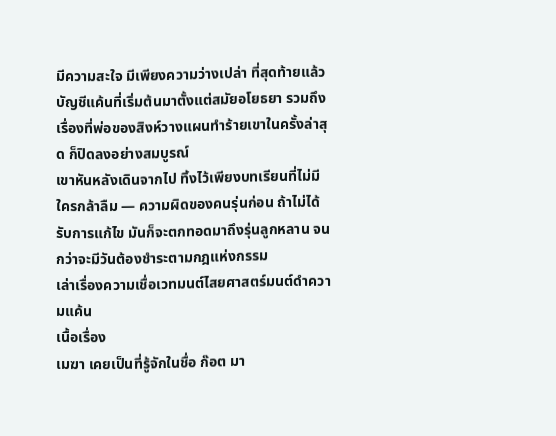มีความสะใจ มีเพียงความว่างเปล่า ที่สุดท้ายแล้ว บัญชีแค้นที่เริ่มต้นมาตั้งแต่สมัยอโยธยา รวมถึงเรื่องที่พ่อของสิงห์วางแผนทำร้ายเขาในครั้งล่าสุด ก็ปิดลงอย่างสมบูรณ์
เขาหันหลังเดินจากไป ทิ้งไว้เพียงบทเรียนที่ไม่มีใครกล้าลืม — ความผิดของคนรุ่นก่อน ถ้าไม่ได้รับการแก้ไข มันก็จะตกทอดมาถึงรุ่นลูกหลาน จนกว่าจะมีวันต้องชำระตามกฎแห่งกรรม
เล่าเรื่องความเชื่อเวทมนต์ไสยศาสตร์มนต์ดําความแค้น
เนื้อเรื่อง
เมฆา เคยเป็นที่รู้จักในชื่อ ก๊อต มา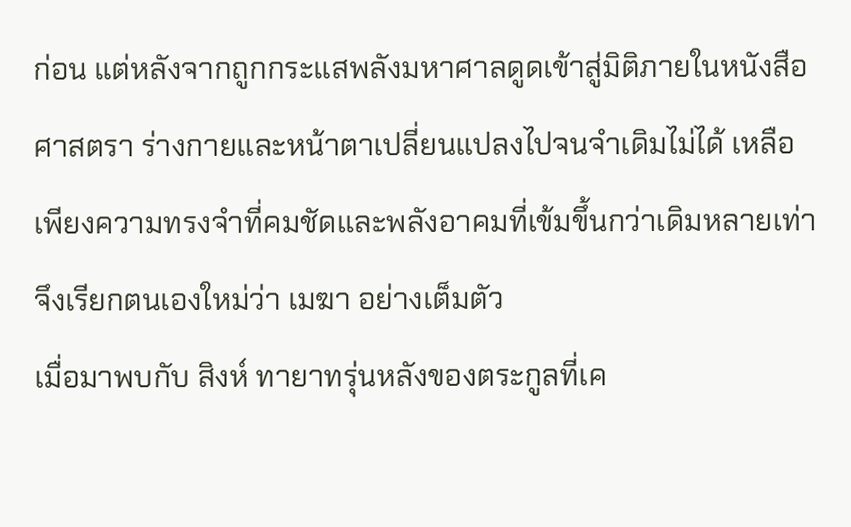ก่อน แต่หลังจากถูกกระแสพลังมหาศาลดูดเข้าสู่มิติภายในหนังสือศาสตรา ร่างกายและหน้าตาเปลี่ยนแปลงไปจนจำเดิมไม่ได้ เหลือเพียงความทรงจำที่คมชัดและพลังอาคมที่เข้มขึ้นกว่าเดิมหลายเท่า จึงเรียกตนเองใหม่ว่า เมฆา อย่างเต็มตัว
เมื่อมาพบกับ สิงห์ ทายาทรุ่นหลังของตระกูลที่เค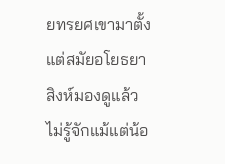ยทรยศเขามาตั้งแต่สมัยอโยธยา สิงห์มองดูแล้วไม่รู้จักแม้แต่น้อ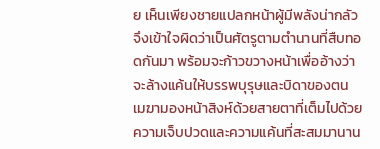ย เห็นเพียงชายแปลกหน้าผู้มีพลังน่ากลัว จึงเข้าใจผิดว่าเป็นศัตรูตามตำนานที่สืบทอดกันมา พร้อมจะก้าวขวางหน้าเพื่ออ้างว่าจะล้างแค้นให้บรรพบุรุษและบิดาของตน
เมฆามองหน้าสิงห์ด้วยสายตาที่เต็มไปด้วยความเจ็บปวดและความแค้นที่สะสมมานาน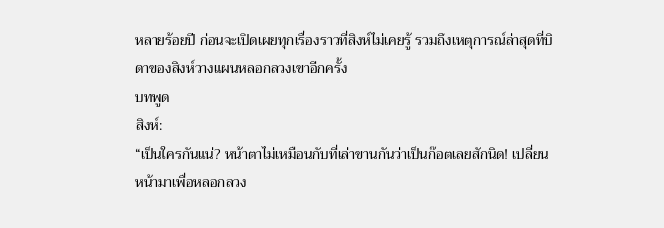หลายร้อยปี ก่อนจะเปิดเผยทุกเรื่องราวที่สิงห์ไม่เคยรู้ รวมถึงเหตุการณ์ล่าสุดที่บิดาของสิงห์วางแผนหลอกลวงเขาอีกครั้ง
บทพูด
สิงห์:
“เป็นใครกันแน่? หน้าตาไม่เหมือนกับที่เล่าขานกันว่าเป็นก๊อตเลยสักนิด! เปลี่ยนหน้ามาเพื่อหลอกลวง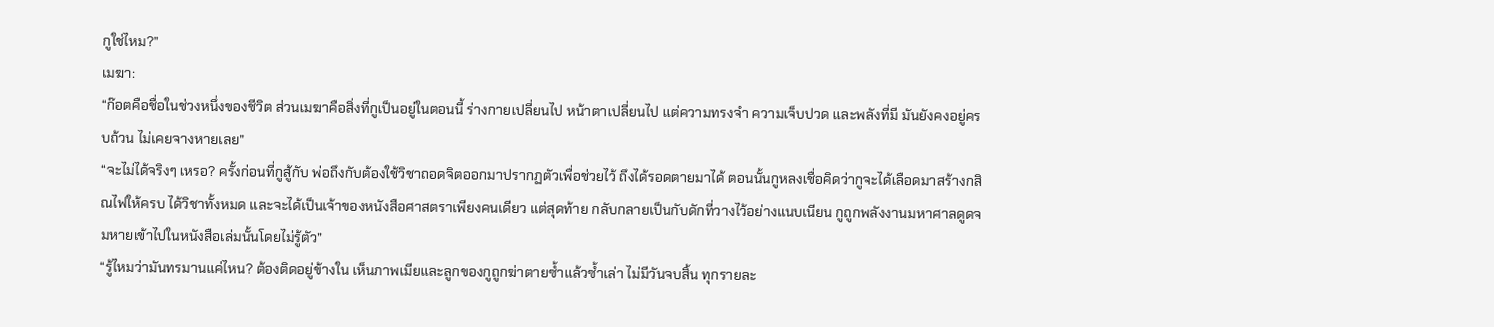กูใช่ไหม?”
เมฆา:
“ก๊อตคือชื่อในช่วงหนึ่งของชีวิต ส่วนเมฆาคือสิ่งที่กูเป็นอยู่ในตอนนี้ ร่างกายเปลี่ยนไป หน้าตาเปลี่ยนไป แต่ความทรงจำ ความเจ็บปวด และพลังที่มี มันยังคงอยู่ครบถ้วน ไม่เคยจางหายเลย”
“จะไม่ได้จริงๆ เหรอ? ครั้งก่อนที่กูสู้กับ พ่อถึงกับต้องใช้วิชาถอดจิตออกมาปรากฏตัวเพื่อช่วยไว้ ถึงได้รอดตายมาได้ ตอนนั้นกูหลงเชื่อคิดว่ากูจะได้เลือดมาสร้างกสิณไฟให้ครบ ได้วิชาทั้งหมด และจะได้เป็นเจ้าของหนังสือศาสตราเพียงคนเดียว แต่สุดท้าย กลับกลายเป็นกับดักที่วางไว้อย่างแนบเนียน กูถูกพลังงานมหาศาลดูดจมหายเข้าไปในหนังสือเล่มนั้นโดยไม่รู้ตัว”
“รู้ไหมว่ามันทรมานแค่ไหน? ต้องติดอยู่ข้างใน เห็นภาพเมียและลูกของกูถูกฆ่าตายซ้ำแล้วซ้ำเล่า ไม่มีวันจบสิ้น ทุกรายละ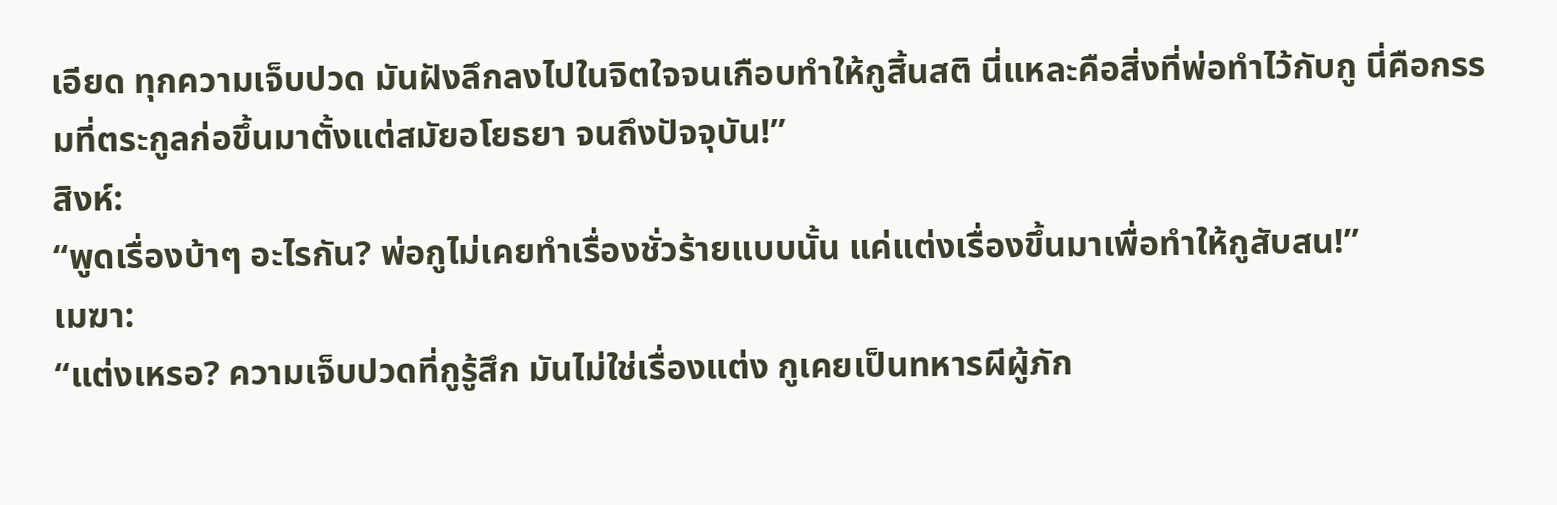เอียด ทุกความเจ็บปวด มันฝังลึกลงไปในจิตใจจนเกือบทำให้กูสิ้นสติ นี่แหละคือสิ่งที่พ่อทำไว้กับกู นี่คือกรรมที่ตระกูลก่อขึ้นมาตั้งแต่สมัยอโยธยา จนถึงปัจจุบัน!”
สิงห์:
“พูดเรื่องบ้าๆ อะไรกัน? พ่อกูไม่เคยทำเรื่องชั่วร้ายแบบนั้น แค่แต่งเรื่องขึ้นมาเพื่อทำให้กูสับสน!”
เมฆา:
“แต่งเหรอ? ความเจ็บปวดที่กูรู้สึก มันไม่ใช่เรื่องแต่ง กูเคยเป็นทหารผีผู้ภัก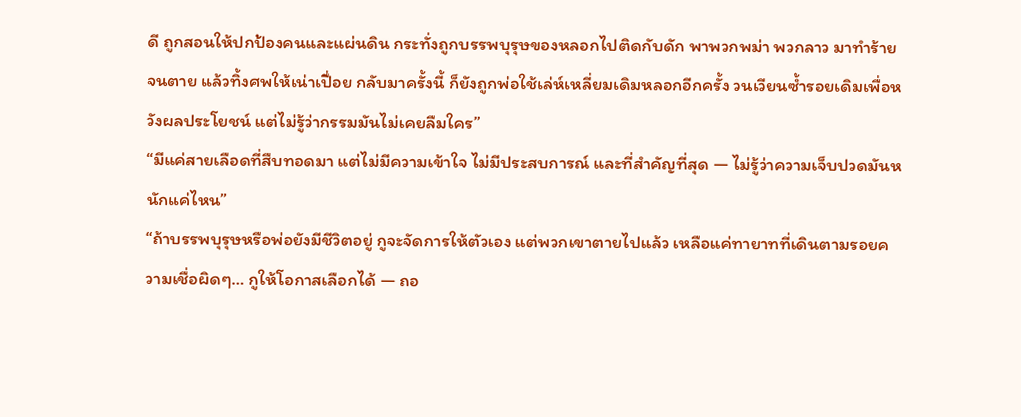ดี ถูกสอนให้ปกป้องคนและแผ่นดิน กระทั่งถูกบรรพบุรุษของหลอกไปติดกับดัก พาพวกพม่า พวกลาว มาทำร้ายจนตาย แล้วทิ้งศพให้เน่าเปื่อย กลับมาครั้งนี้ ก็ยังถูกพ่อใช้เล่ห์เหลี่ยมเดิมหลอกอีกครั้ง วนเวียนซ้ำรอยเดิมเพื่อหวังผลประโยชน์ แต่ไม่รู้ว่ากรรมมันไม่เคยลืมใคร”
“มีแค่สายเลือดที่สืบทอดมา แต่ไม่มีความเข้าใจ ไม่มีประสบการณ์ และที่สำคัญที่สุด — ไม่รู้ว่าความเจ็บปวดมันหนักแค่ไหน”
“ถ้าบรรพบุรุษหรือพ่อยังมีชีวิตอยู่ กูจะจัดการให้ตัวเอง แต่พวกเขาตายไปแล้ว เหลือแค่ทายาทที่เดินตามรอยความเชื่อผิดๆ… กูให้โอกาสเลือกได้ — ถอ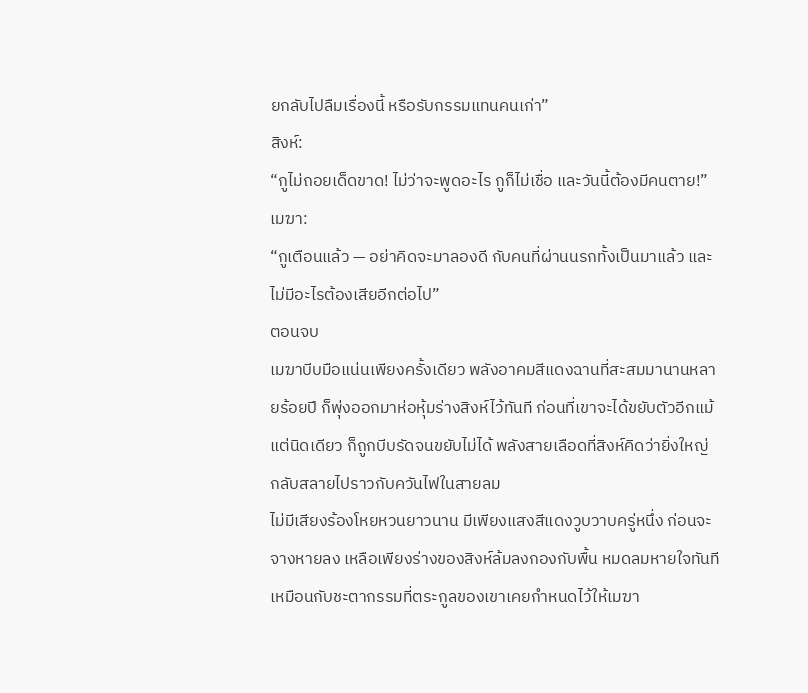ยกลับไปลืมเรื่องนี้ หรือรับกรรมแทนคนเก่า”
สิงห์:
“กูไม่ถอยเด็ดขาด! ไม่ว่าจะพูดอะไร กูก็ไม่เชื่อ และวันนี้ต้องมีคนตาย!”
เมฆา:
“กูเตือนแล้ว — อย่าคิดจะมาลองดี กับคนที่ผ่านนรกทั้งเป็นมาแล้ว และไม่มีอะไรต้องเสียอีกต่อไป”
ตอนจบ
เมฆาบีบมือแน่นเพียงครั้งเดียว พลังอาคมสีแดงฉานที่สะสมมานานหลายร้อยปี ก็พุ่งออกมาห่อหุ้มร่างสิงห์ไว้ทันที ก่อนที่เขาจะได้ขยับตัวอีกแม้แต่นิดเดียว ก็ถูกบีบรัดจนขยับไม่ได้ พลังสายเลือดที่สิงห์คิดว่ายิ่งใหญ่ กลับสลายไปราวกับควันไฟในสายลม
ไม่มีเสียงร้องโหยหวนยาวนาน มีเพียงแสงสีแดงวูบวาบครู่หนึ่ง ก่อนจะจางหายลง เหลือเพียงร่างของสิงห์ล้มลงกองกับพื้น หมดลมหายใจทันที เหมือนกับชะตากรรมที่ตระกูลของเขาเคยกำหนดไว้ให้เมฆา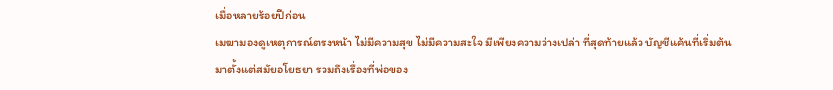เมื่อหลายร้อยปีก่อน
เมฆามองดูเหตุการณ์ตรงหน้า ไม่มีความสุข ไม่มีความสะใจ มีเพียงความว่างเปล่า ที่สุดท้ายแล้ว บัญชีแค้นที่เริ่มต้นมาตั้งแต่สมัยอโยธยา รวมถึงเรื่องที่พ่อของ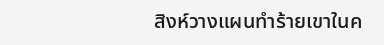สิงห์วางแผนทำร้ายเขาในค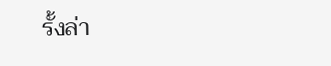รั้งล่า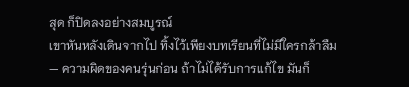สุด ก็ปิดลงอย่างสมบูรณ์
เขาหันหลังเดินจากไป ทิ้งไว้เพียงบทเรียนที่ไม่มีใครกล้าลืม — ความผิดของคนรุ่นก่อน ถ้าไม่ได้รับการแก้ไข มันก็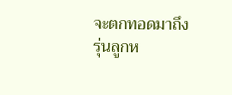จะตกทอดมาถึงรุ่นลูกห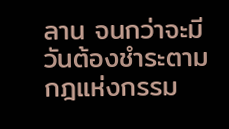ลาน จนกว่าจะมีวันต้องชำระตามกฎแห่งกรรม